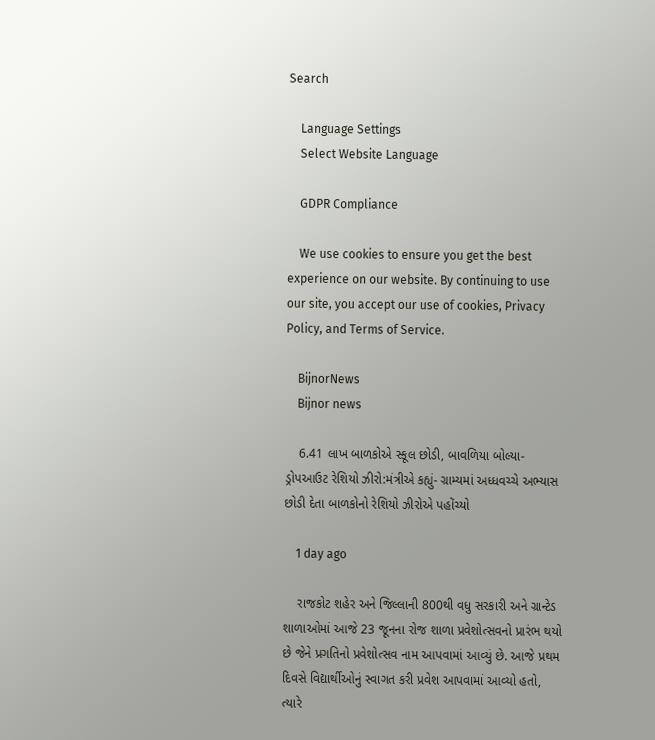Search

    Language Settings
    Select Website Language

    GDPR Compliance

    We use cookies to ensure you get the best experience on our website. By continuing to use our site, you accept our use of cookies, Privacy Policy, and Terms of Service.

    BijnorNews
    Bijnor news

    6.41 લાખ બાળકોએ સ્કૂલ છોડી, બાવળિયા બોલ્યા- ડ્રોપઆઉટ રેશિયો ઝીરો:મંત્રીએ કહ્યું- ગ્રામ્યમાં અધ્ધવચ્ચે અભ્યાસ છોડી દેતા બાળકોનો રેશિયો ઝીરોએ પહોંચ્યો

    1 day ago

    રાજકોટ શહેર અને જિલ્લાની 800થી વધુ સરકારી અને ગ્રાન્ટેડ શાળાઓમાં આજે 23 જૂનના રોજ શાળા પ્રવેશોત્સવનો પ્રારંભ થયો છે જેને પ્રગતિનો પ્રવેશોત્સવ નામ આપવામાં આવ્યું છે. આજે પ્રથમ દિવસે વિદ્યાર્થીઓનું સ્વાગત કરી પ્રવેશ આપવામાં આવ્યો હતો, ત્યારે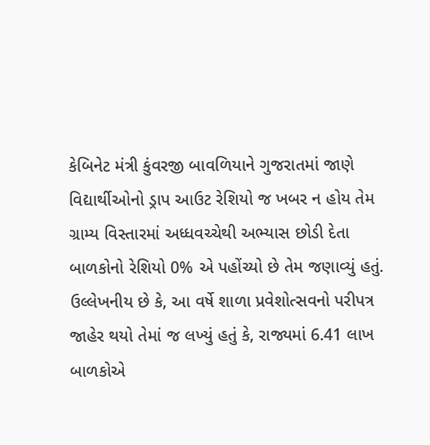કેબિનેટ મંત્રી કુંવરજી બાવળિયાને ગુજરાતમાં જાણે વિદ્યાર્થીઓનો ડ્રાપ આઉટ રેશિયો જ ખબર ન હોય તેમ ગ્રામ્ય વિસ્તારમાં અધ્ધવચ્ચેથી અભ્યાસ છોડી દેતા બાળકોનો રેશિયો 0% એ પહોંચ્યો છે તેમ જણાવ્યું હતું. ઉલ્લેખનીય છે કે, આ વર્ષે શાળા પ્રવેશોત્સવનો પરીપત્ર જાહેર થયો તેમાં જ લખ્યું હતું કે, રાજ્યમાં 6.41 લાખ બાળકોએ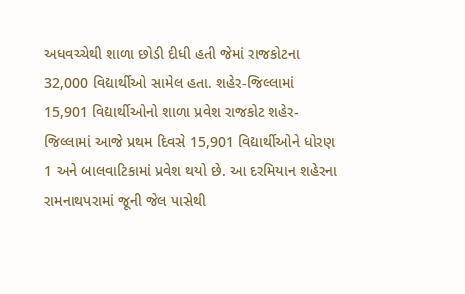અધવચ્ચેથી શાળા છોડી દીધી હતી જેમાં રાજકોટના 32,000 વિદ્યાર્થીઓ સામેલ હતા. શહેર-જિલ્લામાં 15,901 વિદ્યાર્થીઓનો શાળા પ્રવેશ રાજકોટ શહેર-જિલ્લામાં આજે પ્રથમ દિવસે 15,901 વિદ્યાર્થીઓને ધોરણ 1 અને બાલવાટિકામાં પ્રવેશ થયો છે. આ દરમિયાન શહેરના રામનાથપરામાં જૂની જેલ પાસેથી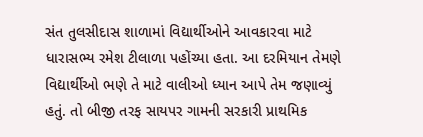સંત તુલસીદાસ શાળામાં વિદ્યાર્થીઓને આવકારવા માટે ધારાસભ્ય રમેશ ટીલાળા પહોંચ્યા હતા. આ દરમિયાન તેમણે વિદ્યાર્થીઓ ભણે તે માટે વાલીઓ ધ્યાન આપે તેમ જણાવ્યું હતું. તો બીજી તરફ સાયપર ગામની સરકારી પ્રાથમિક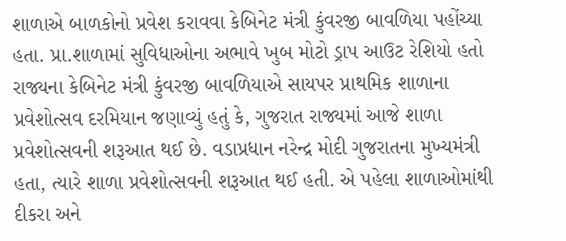શાળાએ બાળકોનો પ્રવેશ કરાવવા કેબિનેટ મંત્રી કુંવરજી બાવળિયા પહોંચ્યા હતા. પ્રા.શાળામાં સુવિધાઓના અભાવે ખુબ મોટો ડ્રાપ આઉટ રેશિયો હતો રાજ્યના કેબિનેટ મંત્રી કુંવરજી બાવળિયાએ સાયપર પ્રાથમિક શાળાના પ્રવેશોત્સવ દરમિયાન જણાવ્યું હતું કે, ગુજરાત રાજ્યમાં આજે શાળા પ્રવેશોત્સવની શરૂઆત થઈ છે. વડાપ્રધાન નરેન્દ્ર મોદી ગુજરાતના મુખ્યમંત્રી હતા, ત્યારે શાળા પ્રવેશોત્સવની શરૂઆત થઈ હતી. એ પહેલા શાળાઓમાંથી દીકરા અને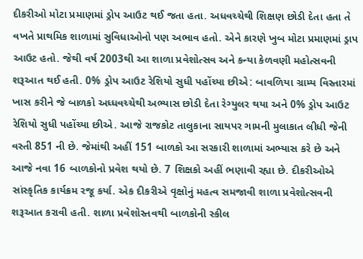દીકરીઓ મોટા પ્રમાણમાં ડ્રોપ આઉટ થઈ જતા હતા. અધવચ્ચેથી શિક્ષણ છોડી દેતા હતા તે વખતે પ્રાથમિક શાળામાં સુવિધાઓનો પણ અભાવ હતો. એને કારણે ખુબ મોટા પ્રમાણમાં ડ્રાપ આઉટ હતો. જેથી વર્ષ 2003થી આ શાળા પ્રવેશોત્સવ અને કન્યા કેળવણી મહોત્સવની શરૂઆત થઈ હતી. 0% ડ્રોપ આઉટ રેશિયો સુધી પહોંચ્યા છીએ: બાવળિયા ગ્રામ્ય વિસ્તારમાં ખાસ કરીને જે બાળકો અધ્ધવચ્ચેથી અભ્યાસ છોડી દેતા રેગ્યુલર થયા અને 0% ડ્રોપ આઉટ રેશિયો સુધી પહોંચ્યા છીએ. આજે રાજકોટ તાલુકાના સાયપર ગામની મુલાકાત લીધી જેની વસ્તી 851 ની છે. જેમાંથી અહીં 151 બાળકો આ સરકારી શાળામાં અભ્યાસ કરે છે અને આજે નવા 16 બાળકોનો પ્રવેશ થયો છે. 7 શિક્ષકો અહીં ભણાવી રહ્યા છે. દીકરીઓએ સાંસ્કૃતિક કાર્યક્રમ રજૂ કર્યા. એક દીકરીએ વૃક્ષોનું મહત્વ સમજાવી શાળા પ્રવેશોત્સવની શરૂઆત કરાવી હતી. શાળા પ્રવેશોસ્તવથી બાળકોની સ્કીલ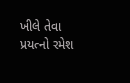ખીલે તેવા પ્રયત્નો રમેશ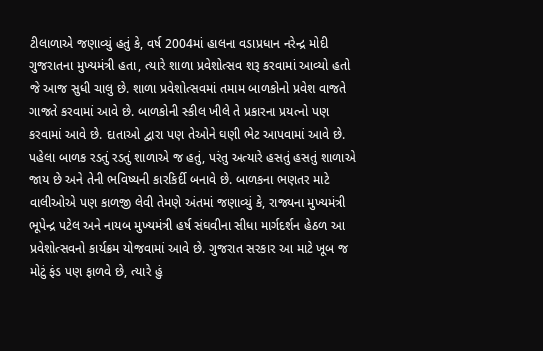ટીલાળાએ જણાવ્યું હતું કે, વર્ષ 2004માં હાલના વડાપ્રધાન નરેન્દ્ર મોદી ગુજરાતના મુખ્યમંત્રી હતા, ત્યારે શાળા પ્રવેશોત્સવ શરૂ કરવામાં આવ્યો હતો જે આજ સુધી ચાલુ છે. શાળા પ્રવેશોત્સવમાં તમામ બાળકોનો પ્રવેશ વાજતે ગાજતે કરવામાં આવે છે. બાળકોની સ્કીલ ખીલે તે પ્રકારના પ્રયત્નો પણ કરવામાં આવે છે. દાતાઓ દ્વારા પણ તેઓને ઘણી ભેટ આપવામાં આવે છે. પહેલા બાળક રડતું રડતું શાળાએ જ હતું, પરંતુ અત્યારે હસતું હસતું શાળાએ જાય છે અને તેની ભવિષ્યની કારકિર્દી બનાવે છે. બાળકના ભણતર માટે વાલીઓએ પણ કાળજી લેવી તેમણે અંતમાં જણાવ્યું કે, રાજ્યના મુખ્યમંત્રી ભૂપેન્દ્ર પટેલ અને નાયબ મુખ્યમંત્રી હર્ષ સંઘવીના સીધા માર્ગદર્શન હેઠળ આ પ્રવેશોત્સવનો કાર્યક્રમ યોજવામાં આવે છે. ગુજરાત સરકાર આ માટે ખૂબ જ મોટું ફંડ પણ ફાળવે છે, ત્યારે હું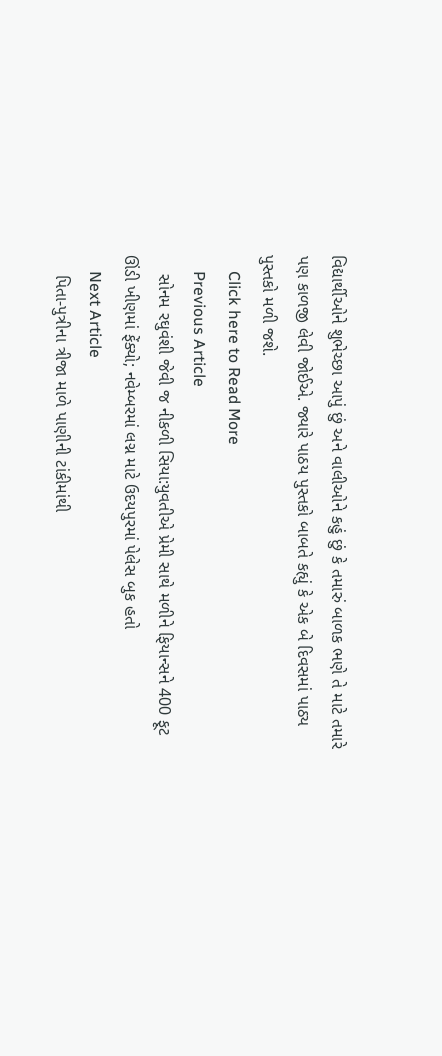વિદ્યાર્થીઓને શુભેચ્છા આપું છું અને વાલીઓને કહું છું કે તમારું બાળક ભણે તે માટે તમારે પણ કાળજી લેવી જોઈએ. જ્યારે પાઠય પુસ્તકો બાબતે કહ્યું કે એક બે દિવસમાં પાઠ્ય પુસ્તકો મળી જશે.
    Click here to Read More
    Previous Article
    સોનમ રઘુવંશી જેવી જ નીકળી સિયા:યુવતીએ પ્રેમી સાથે મળીને ફિયાન્સને 400 ફૂટ ઊંડી ખીણમાં ફેંક્યો; નવેમ્બરમાં લગ્ન માટે ઉદયપુરમાં પેલેસ બુક હતો
    Next Article
    પિતા-પુત્રીના ત્રીજા માળે પાણીની ટાંકીમાંથી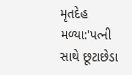મૃતદેહ મળ્યા:'પત્ની સાથે છૂટાછેડા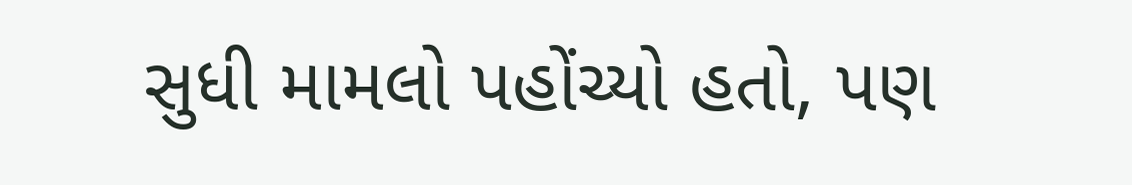સુધી મામલો પહોંચ્યો હતો, પણ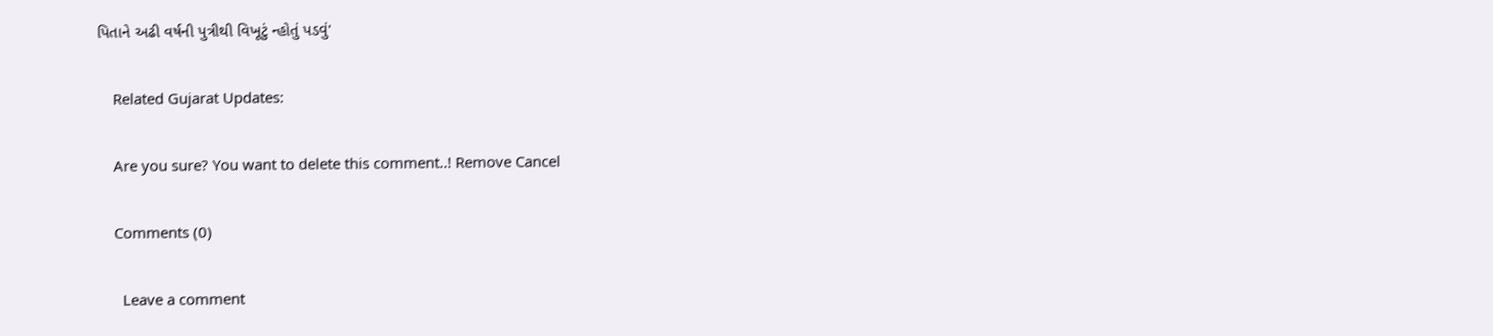પિતાને અઢી વર્ષની પુત્રીથી વિખૂટું ન્હોતું પડવું'

    Related Gujarat Updates:

    Are you sure? You want to delete this comment..! Remove Cancel

    Comments (0)

      Leave a comment